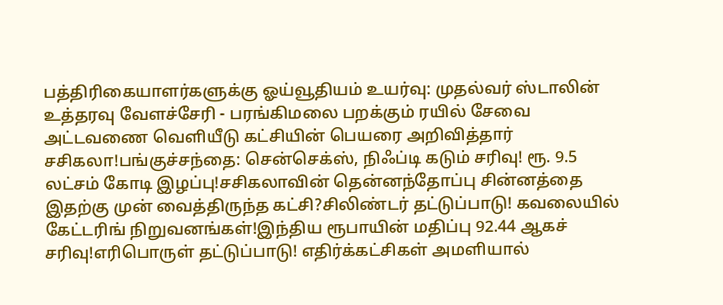பத்திரிகையாளர்களுக்கு ஓய்வூதியம் உயர்வு: முதல்வர் ஸ்டாலின் உத்தரவு வேளச்சேரி - பரங்கிமலை பறக்கும் ரயில் சேவை அட்டவணை வெளியீடு கட்சியின் பெயரை அறிவித்தார் சசிகலா!பங்குச்சந்தை: சென்செக்ஸ், நிஃப்டி கடும் சரிவு! ரூ. 9.5 லட்சம் கோடி இழப்பு!சசிகலாவின் தென்னந்தோப்பு சின்னத்தை இதற்கு முன் வைத்திருந்த கட்சி?சிலிண்டர் தட்டுப்பாடு! கவலையில் கேட்டரிங் நிறுவனங்கள்!இந்திய ரூபாயின் மதிப்பு 92.44 ஆகச் சரிவு!எரிபொருள் தட்டுப்பாடு! எதிர்க்கட்சிகள் அமளியால்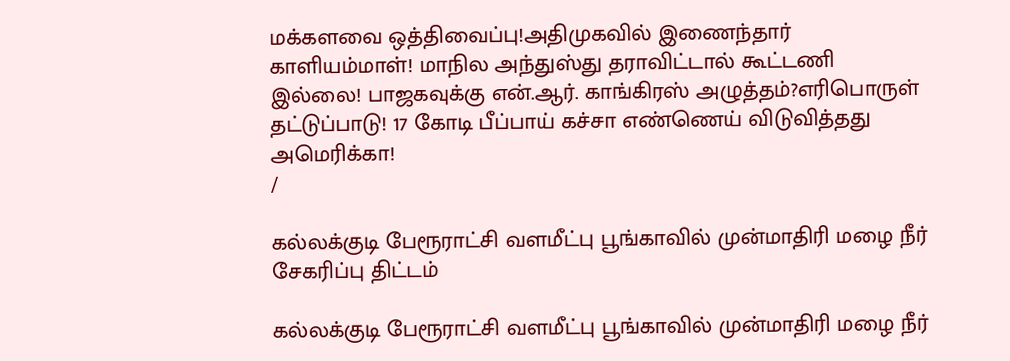மக்களவை ஒத்திவைப்பு!அதிமுகவில் இணைந்தார் காளியம்மாள்! மாநில அந்துஸ்து தராவிட்டால் கூட்டணி இல்லை! பாஜகவுக்கு என்.ஆர். காங்கிரஸ் அழுத்தம்?எரிபொருள் தட்டுப்பாடு! 17 கோடி பீப்பாய் கச்சா எண்ணெய் விடுவித்தது அமெரிக்கா!
/

கல்லக்குடி பேரூராட்சி வளமீட்பு பூங்காவில் முன்மாதிரி மழை நீர் சேகரிப்பு திட்டம்

கல்லக்குடி பேரூராட்சி வளமீட்பு பூங்காவில் முன்மாதிரி மழை நீர்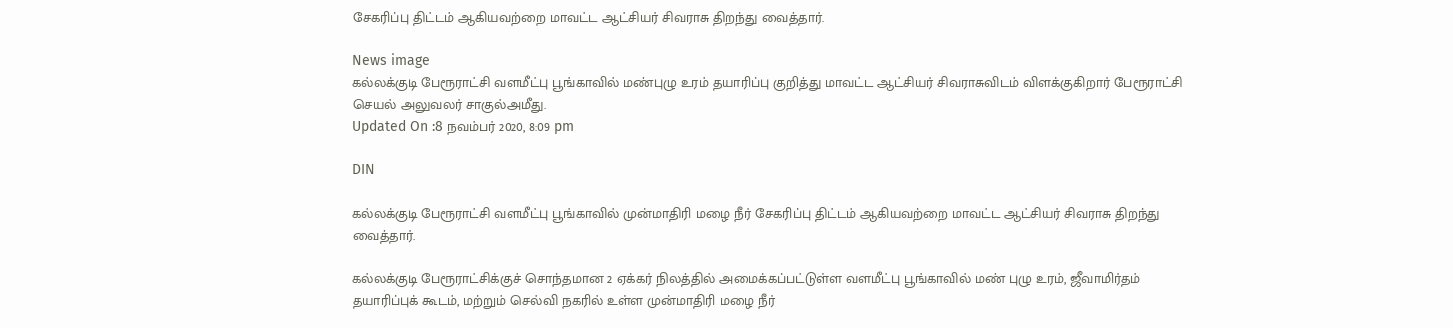சேகரிப்பு திட்டம் ஆகியவற்றை மாவட்ட ஆட்சியர் சிவராசு திறந்து வைத்தார்.

News image
கல்லக்குடி பேரூராட்சி வளமீட்பு பூங்காவில் மண்புழு உரம் தயாரிப்பு குறித்து மாவட்ட ஆட்சியர் சிவராசுவிடம் விளக்குகிறார் பேரூராட்சி செயல் அலுவலர் சாகுல்அமீது.
Updated On :8 நவம்பர் 2020, 8:09 pm

DIN

கல்லக்குடி பேரூராட்சி வளமீட்பு பூங்காவில் முன்மாதிரி மழை நீர் சேகரிப்பு திட்டம் ஆகியவற்றை மாவட்ட ஆட்சியர் சிவராசு திறந்து வைத்தார்.

கல்லக்குடி பேரூராட்சிக்குச் சொந்தமான 2 ஏக்கர் நிலத்தில் அமைக்கப்பட்டுள்ள வளமீட்பு பூங்காவில் மண் புழு உரம், ஜீவாமிர்தம் தயாரிப்புக் கூடம், மற்றும் செல்வி நகரில் உள்ள முன்மாதிரி மழை நீர்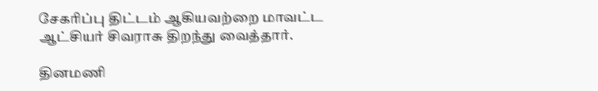சேகரிப்பு திட்டம் ஆகியவற்றை மாவட்ட ஆட்சியர் சிவராசு திறந்து வைத்தார்.

தினமணி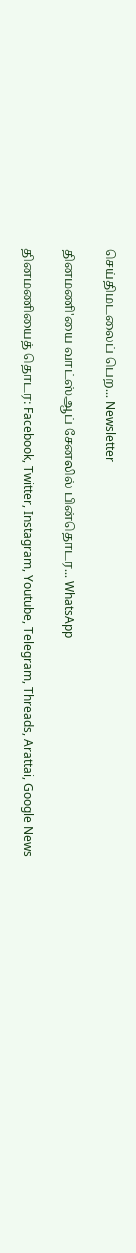செய்திமடலைப் பெற... Newsletter

தினமணி'யை வாட்ஸ்ஆப் சேனலில் பின்தொடர... WhatsApp

தினமணியைத் தொடர: Facebook, Twitter, Instagram, Youtube, Telegram, Threads, Arattai, Google News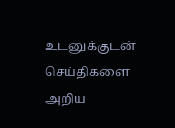உடனுக்குடன் செய்திகளை அறிய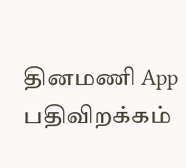தினமணி App பதிவிறக்கம்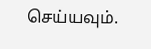செய்யவும்.